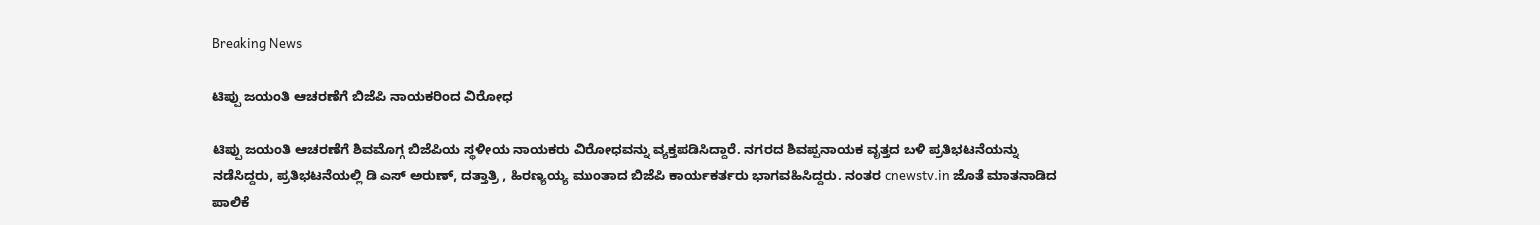Breaking News

ಟಿಪ್ಪು ಜಯಂತಿ ಆಚರಣೆಗೆ ಬಿಜೆಪಿ ನಾಯಕರಿಂದ ವಿರೋಧ

ಟಿಪ್ಪು ಜಯಂತಿ ಆಚರಣೆಗೆ ಶಿವಮೊಗ್ಗ ಬಿಜೆಪಿಯ ಸ್ಥಳೀಯ ನಾಯಕರು ವಿರೋಧವನ್ನು ವ್ಯಕ್ತಪಡಿಸಿದ್ದಾರೆ. ನಗರದ ಶಿವಪ್ಪನಾಯಕ ವೃತ್ತದ ಬಳಿ ಪ್ರತಿಭಟನೆಯನ್ನು ನಡೆಸಿದ್ದರು, ಪ್ರತಿಭಟನೆಯಲ್ಲಿ ಡಿ ಎಸ್ ಅರುಣ್, ದತ್ತಾತ್ರಿ , ಹಿರಣ‌್ಯಯ್ಯ ಮುಂತಾದ ಬಿಜೆಪಿ ಕಾರ್ಯಕರ್ತರು ಭಾಗವಹಿಸಿದ್ದರು. ನಂತರ cnewstv.in ಜೊತೆ ಮಾತನಾಡಿದ ಪಾಲಿಕೆ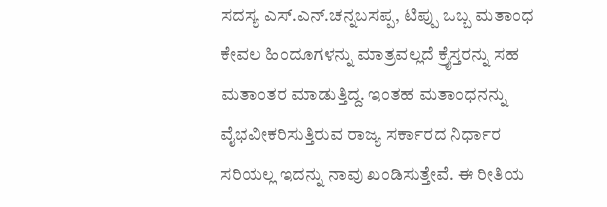ಸದಸ್ಯ ಎಸ್.ಎನ್.ಚನ್ನಬಸಪ್ಪ, ಟಿಪ್ಪು ಒಬ್ಬ ಮತಾಂಧ ಕೇವಲ ಹಿಂದೂಗಳನ್ನು ಮಾತ್ರವಲ್ಲದೆ ಕ್ರೈಸ್ತರನ್ನು ಸಹ ಮತಾಂತರ ಮಾಡುತ್ತಿದ್ದ. ಇಂತಹ ಮತಾಂಧನನ್ನು ವೈಭವೀಕರಿಸುತ್ತಿರುವ ರಾಜ್ಯ ಸರ್ಕಾರದ ನಿರ್ಧಾರ ಸರಿಯಲ್ಲ ಇದನ್ನು ನಾವು ಖಂಡಿಸುತ್ತೇವೆ. ಈ ರೀತಿಯ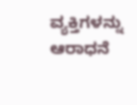ವ್ಯಕ್ತಿಗಳನ್ನು ಆರಾಧನೆ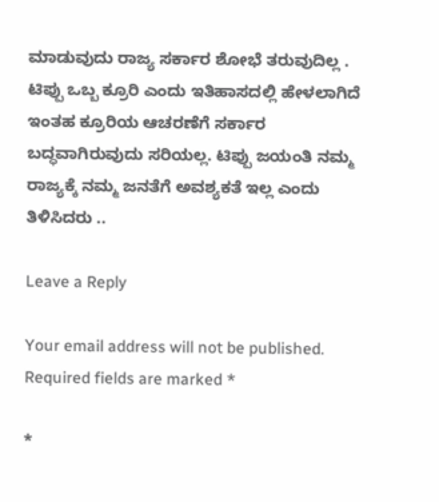ಮಾಡುವುದು ರಾಜ್ಯ ಸರ್ಕಾರ ಶೋಭೆ ತರುವುದಿಲ್ಲ .
ಟಿಪ್ಪು ಒಬ್ಬ ಕ್ರೂರಿ ಎಂದು ಇತಿಹಾಸದಲ್ಲಿ ಹೇಳಲಾಗಿದೆ ಇಂತಹ ಕ್ರೂರಿಯ ಆಚರಣೆಗೆ ಸರ್ಕಾರ ಬದ್ಧವಾಗಿರುವುದು ಸರಿಯಲ್ಲ. ಟಿಪ್ಪು ಜಯಂತಿ ನಮ್ಮ ರಾಜ್ಯಕ್ಕೆ ನಮ್ಮ ಜನತೆಗೆ ಅವಶ್ಯಕತೆ ಇಲ್ಲ ಎಂದು ತಿಳಿಸಿದರು ..

Leave a Reply

Your email address will not be published. Required fields are marked *

*